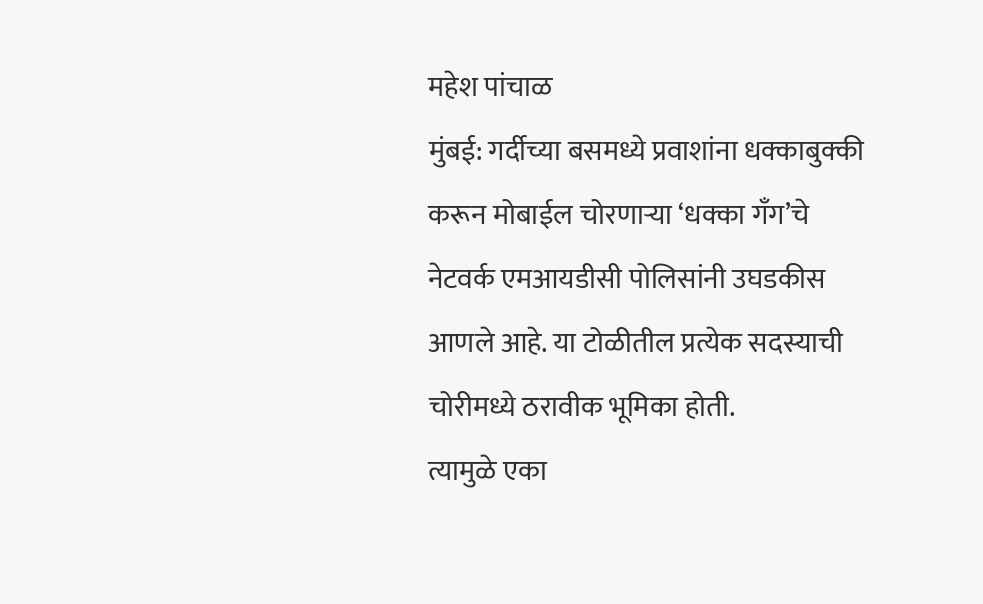महेश पांचाळ
मुंबई: गर्दीच्या बसमध्ये प्रवाशांना धक्काबुक्की करून मोबाईल चोरणाऱ्या ‘धक्का गँग’चे नेटवर्क एमआयडीसी पोलिसांनी उघडकीस आणले आहे. या टोळीतील प्रत्येक सदस्याची चोरीमध्ये ठरावीक भूमिका होती.
त्यामुळे एका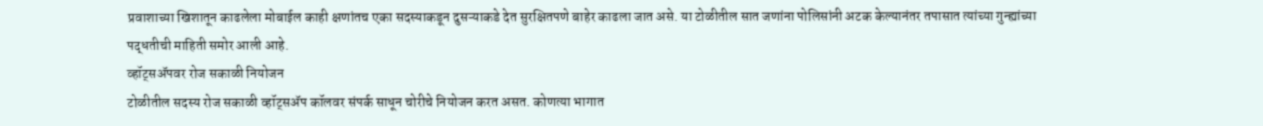प्रवाशाच्या खिशातून काढलेला मोबाईल काही क्षणांतच एका सदस्याकडून दुसऱ्याकडे देत सुरक्षितपणे बाहेर काढला जात असे. या टोळीतील सात जणांना पोलिसांनी अटक केल्यानंतर तपासात त्यांच्या गुन्ह्यांच्या पद्धतीची माहिती समोर आली आहे.
व्हॉट्सॲपवर रोज सकाळी नियोजन
टोळीतील सदस्य रोज सकाळी व्हॉट्सॲप कॉलवर संपर्क साधून चोरीचे नियोजन करत असत. कोणत्या भागात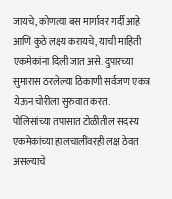जायचे, कोणत्या बस मार्गावर गर्दी आहे आणि कुठे लक्ष्य करायचे, याची माहिती एकमेकांना दिली जात असे. दुपारच्या सुमारास ठरलेल्या ठिकाणी सर्वजण एकत्र येऊन चोरीला सुरुवात करत.
पोलिसांच्या तपासात टोळीतील सदस्य एकमेकांच्या हालचालींवरही लक्ष ठेवत असल्याचे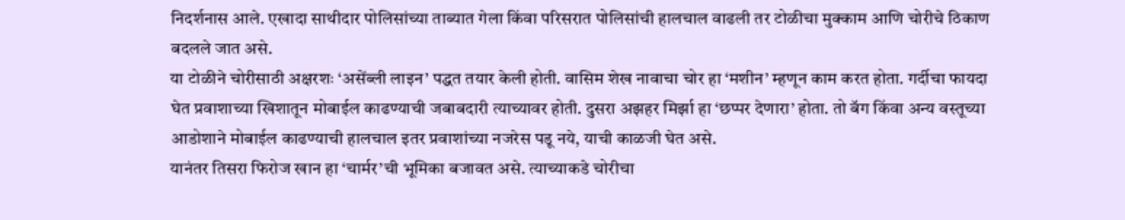निदर्शनास आले. एखादा साथीदार पोलिसांच्या ताब्यात गेला किंवा परिसरात पोलिसांची हालचाल वाढली तर टोळीचा मुक्काम आणि चोरीचे ठिकाण बदलले जात असे.
या टोळीने चोरीसाठी अक्षरशः ‘असेंब्ली लाइन’ पद्धत तयार केली होती. वासिम शेख नावाचा चोर हा ‘मशीन’ म्हणून काम करत होता. गर्दीचा फायदा घेत प्रवाशाच्या खिशातून मोबाईल काढण्याची जबाबदारी त्याच्यावर होती. दुसरा अझहर मिर्झा हा ‘छप्पर देणारा’ होता. तो बॅग किंवा अन्य वस्तूच्या आडोशाने मोबाईल काढण्याची हालचाल इतर प्रवाशांच्या नजरेस पडू नये, याची काळजी घेत असे.
यानंतर तिसरा फिरोज खान हा ‘चार्मर’ची भूमिका बजावत असे. त्याच्याकडे चोरीचा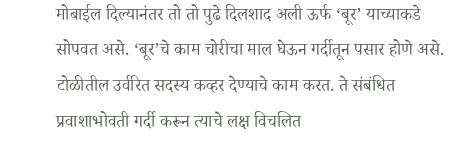मोबाईल दिल्यानंतर तो तो पुढे दिलशाद अली ऊर्फ ‘बूर’ याच्याकडे सोपवत असे. ‘बूर’चे काम चोरीचा माल घेऊन गर्दीतून पसार होणे असे. टोळीतील उर्वरित सदस्य कव्हर देण्याचे काम करत. ते संबंधित प्रवाशाभोवती गर्दी करून त्याचे लक्ष विचलित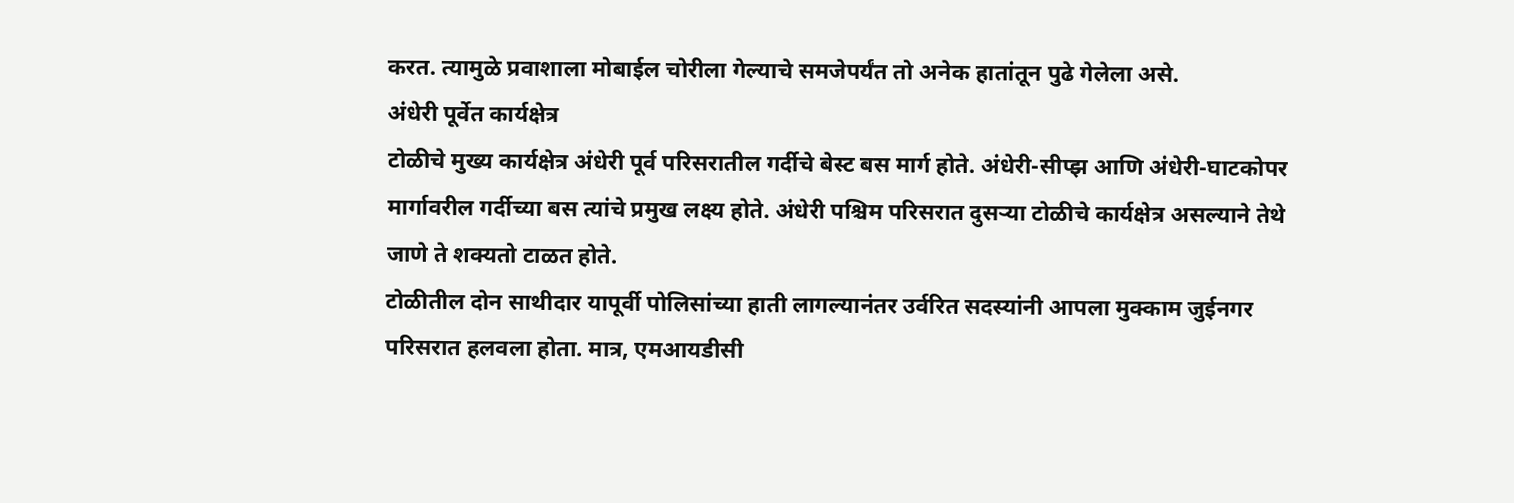करत. त्यामुळे प्रवाशाला मोबाईल चोरीला गेल्याचे समजेपर्यंत तो अनेक हातांतून पुढे गेलेला असे.
अंधेरी पूर्वेत कार्यक्षेत्र
टोळीचे मुख्य कार्यक्षेत्र अंधेरी पूर्व परिसरातील गर्दीचे बेस्ट बस मार्ग होते. अंधेरी-सीप्झ आणि अंधेरी-घाटकोपर मार्गावरील गर्दीच्या बस त्यांचे प्रमुख लक्ष्य होते. अंधेरी पश्चिम परिसरात दुसऱ्या टोळीचे कार्यक्षेत्र असल्याने तेथे जाणे ते शक्यतो टाळत होते.
टोळीतील दोन साथीदार यापूर्वी पोलिसांच्या हाती लागल्यानंतर उर्वरित सदस्यांनी आपला मुक्काम जुईनगर परिसरात हलवला होता. मात्र, एमआयडीसी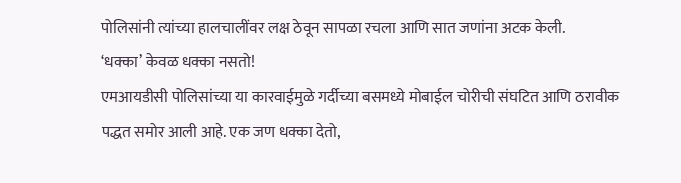पोलिसांनी त्यांच्या हालचालींवर लक्ष ठेवून सापळा रचला आणि सात जणांना अटक केली.
‘धक्का’ केवळ धक्का नसतो!
एमआयडीसी पोलिसांच्या या कारवाईमुळे गर्दीच्या बसमध्ये मोबाईल चोरीची संघटित आणि ठरावीक पद्धत समोर आली आहे. एक जण धक्का देतो,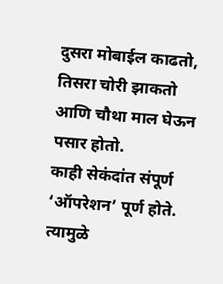दुसरा मोबाईल काढतो, तिसरा चोरी झाकतो आणि चौथा माल घेऊन पसार होतो.
काही सेकंदांत संपूर्ण ‘ऑपरेशन’ पूर्ण होते. त्यामुळे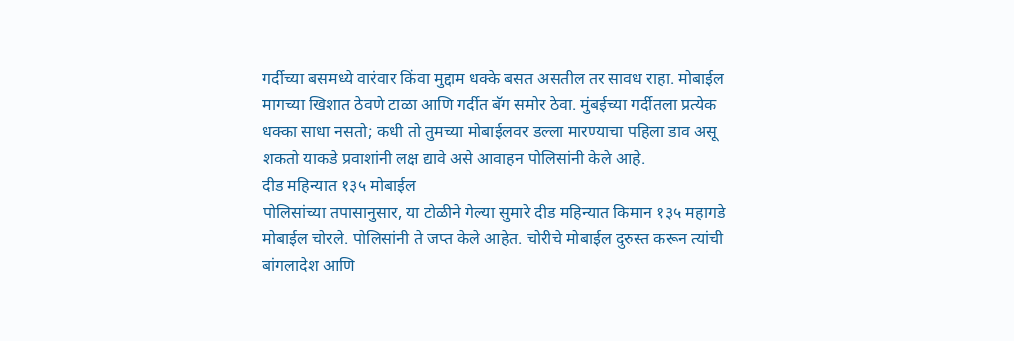गर्दीच्या बसमध्ये वारंवार किंवा मुद्दाम धक्के बसत असतील तर सावध राहा. मोबाईल मागच्या खिशात ठेवणे टाळा आणि गर्दीत बॅग समोर ठेवा. मुंबईच्या गर्दीतला प्रत्येक धक्का साधा नसतो; कधी तो तुमच्या मोबाईलवर डल्ला मारण्याचा पहिला डाव असू शकतो याकडे प्रवाशांनी लक्ष द्यावे असे आवाहन पोलिसांनी केले आहे.
दीड महिन्यात १३५ मोबाईल
पोलिसांच्या तपासानुसार, या टोळीने गेल्या सुमारे दीड महिन्यात किमान १३५ महागडे मोबाईल चोरले. पोलिसांनी ते जप्त केले आहेत. चोरीचे मोबाईल दुरुस्त करून त्यांची बांगलादेश आणि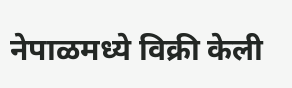नेपाळमध्ये विक्री केली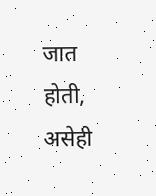जात होती, असेही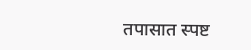तपासात स्पष्ट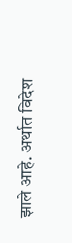झाले आहे. अर्थात विदेश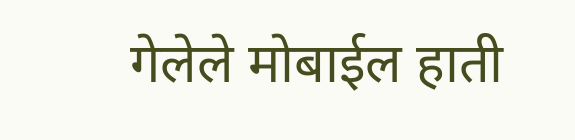गेलेले मोबाईल हाती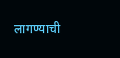लागण्याची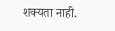शक्यता नाही.